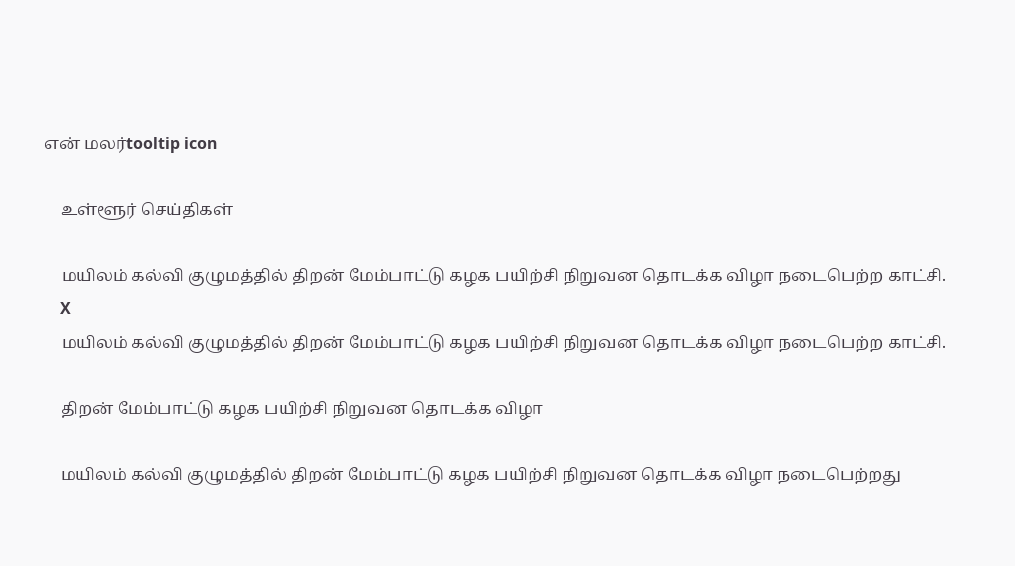என் மலர்tooltip icon

    உள்ளூர் செய்திகள்

    மயிலம் கல்வி குழுமத்தில் திறன் மேம்பாட்டு கழக பயிற்சி நிறுவன தொடக்க விழா நடைபெற்ற காட்சி.
    X
    மயிலம் கல்வி குழுமத்தில் திறன் மேம்பாட்டு கழக பயிற்சி நிறுவன தொடக்க விழா நடைபெற்ற காட்சி.

    திறன் மேம்பாட்டு கழக பயிற்சி நிறுவன தொடக்க விழா

    மயிலம் கல்வி குழுமத்தில் திறன் மேம்பாட்டு கழக பயிற்சி நிறுவன தொடக்க விழா நடைபெற்றது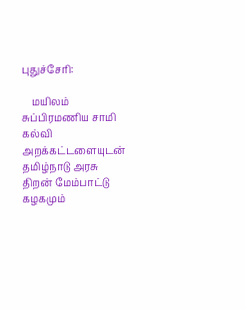புதுச்சேரி:

    மயிலம் சுப்பிரமணிய சாமி கல்வி அறக்கட்டளையுடன் தமிழ்நாடு அரசு திறன் மேம்பாட்டு கழகமும்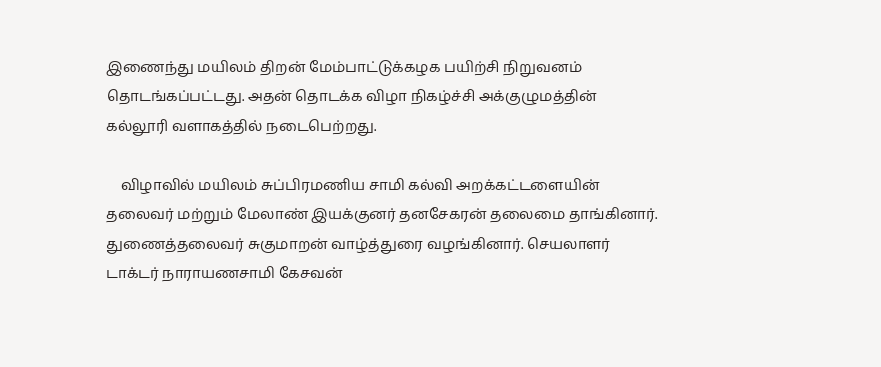இணைந்து மயிலம் திறன் மேம்பாட்டுக்கழக பயிற்சி நிறுவனம் தொடங்கப்பட்டது. அதன் தொடக்க விழா நிகழ்ச்சி அக்குழுமத்தின் கல்லூரி வளாகத்தில் நடைபெற்றது.

    விழாவில் மயிலம் சுப்பிரமணிய சாமி கல்வி அறக்கட்டளையின் தலைவர் மற்றும் மேலாண் இயக்குனர் தனசேகரன் தலைமை தாங்கினார். துணைத்தலைவர் சுகுமாறன் வாழ்த்துரை வழங்கினார். செயலாளர் டாக்டர் நாராயணசாமி கேசவன்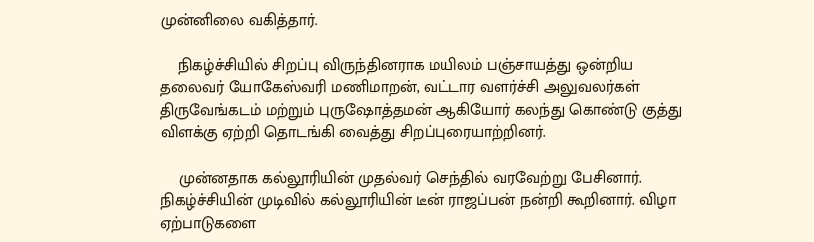முன்னிலை வகித்தார்.

    நிகழ்ச்சியில் சிறப்பு விருந்தினராக மயிலம் பஞ்சாயத்து ஒன்றிய தலைவர் யோகேஸ்வரி மணிமாறன், வட்டார வளர்ச்சி அலுவலர்கள் திருவேங்கடம் மற்றும் புருஷோத்தமன் ஆகியோர் கலந்து கொண்டு குத்து விளக்கு ஏற்றி தொடங்கி வைத்து சிறப்புரையாற்றினர்.

    முன்னதாக கல்லூரியின் முதல்வர் செந்தில் வரவேற்று பேசினார். நிகழ்ச்சியின் முடிவில் கல்லூரியின் டீன் ராஜப்பன் நன்றி கூறினார். விழா ஏற்பாடுகளை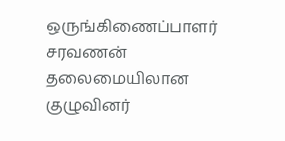ஒருங்கிணைப்பாளர் சரவணன் தலைமையிலான குழுவினர்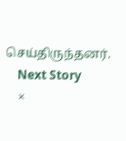செய்திருந்தனர்.
    Next Story
    ×